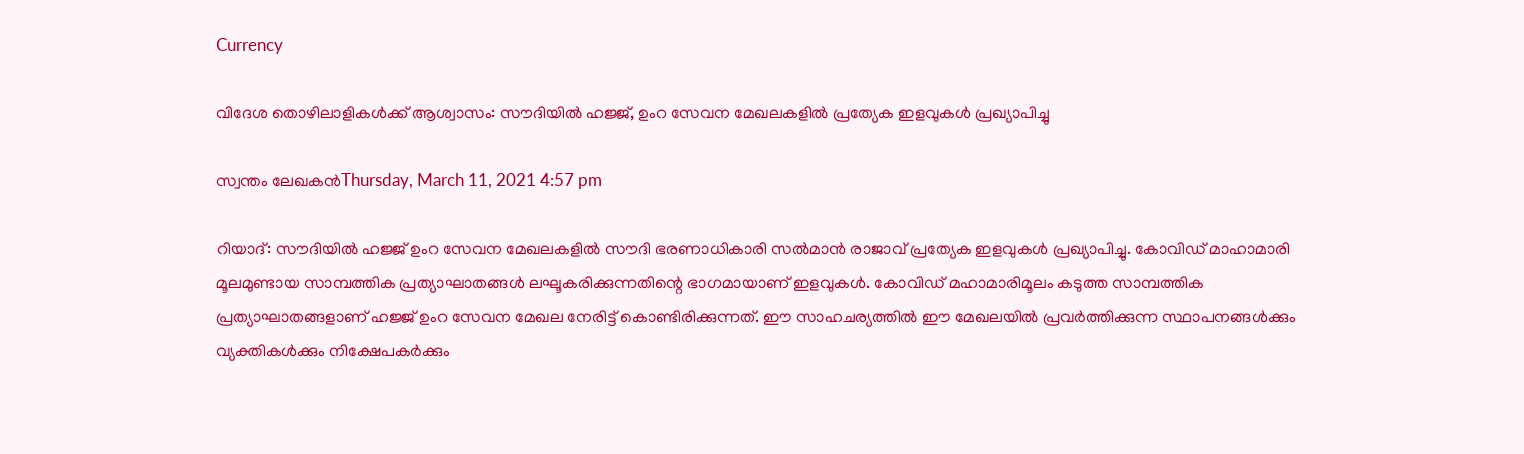Currency

വിദേശ തൊഴിലാളികള്‍ക്ക് ആശ്വാസം: സൗദിയില്‍ ഹജ്ജ്, ഉംറ സേവന മേഖലകളില്‍ പ്രത്യേക ഇളവുകള്‍ പ്രഖ്യാപിച്ചു

സ്വന്തം ലേഖകന്‍Thursday, March 11, 2021 4:57 pm

റിയാദ്: സൗദിയില്‍ ഹജ്ജ് ഉംറ സേവന മേഖലകളില്‍ സൗദി ഭരണാധികാരി സല്‍മാന്‍ രാജാവ് പ്രത്യേക ഇളവുകള്‍ പ്രഖ്യാപിച്ചു. കോവിഡ് മാഹാമാരി മൂലമുണ്ടായ സാമ്പത്തിക പ്രത്യാഘാതങ്ങള്‍ ലഘൂകരിക്കുന്നതിന്റെ ഭാഗമായാണ് ഇളവുകള്‍. കോവിഡ് മഹാമാരിമൂലം കടുത്ത സാമ്പത്തിക പ്രത്യാഘാതങ്ങളാണ് ഹജ്ജ് ഉംറ സേവന മേഖല നേരിട്ട് കൊണ്ടിരിക്കുന്നത്. ഈ സാഹചര്യത്തില്‍ ഈ മേഖലയില്‍ പ്രവര്‍ത്തിക്കുന്ന സ്ഥാപനങ്ങള്‍ക്കും വ്യക്തികള്‍ക്കും നിക്ഷേപകര്‍ക്കും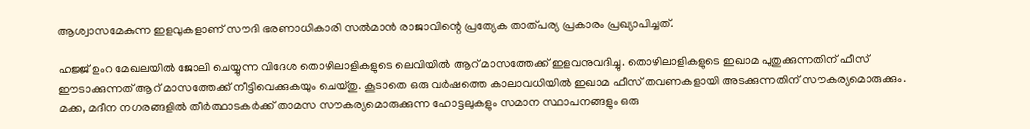ആശ്വാസമേകുന്ന ഇളവുകളാണ് സൗദി ഭരണാധികാരി സല്‍മാന്‍ രാജാവിന്റെ പ്രത്യേക താത്പര്യ പ്രകാരം പ്രഖ്യാപിച്ചത്.

ഹജ്ജ് ഉംറ മേഖലയില്‍ ജോലി ചെയ്യുന്ന വിദേശ തൊഴിലാളികളുടെ ലെവിയില്‍ ആറ് മാസത്തേക്ക് ഇളവനുവദിച്ചു. തൊഴിലാളികളുടെ ഇഖാമ പുതുക്കുന്നതിന് ഫീസ് ഈടാക്കുന്നത് ആറ് മാസത്തേക്ക് നീട്ടിവെക്കുകയും ചെയ്തു. കൂടാതെ ഒരു വര്‍ഷത്തെ കാലാവധിയില്‍ ഇഖാമ ഫീസ് തവണകളായി അടക്കുന്നതിന് സൗകര്യമൊരുക്കും. മക്ക, മദീന നഗരങ്ങളില്‍ തീര്‍ത്ഥാടകര്‍ക്ക് താമസ സൗകര്യമൊരുക്കുന്ന ഹോട്ടലുകളും സമാന സ്ഥാപനങ്ങളും ഒരു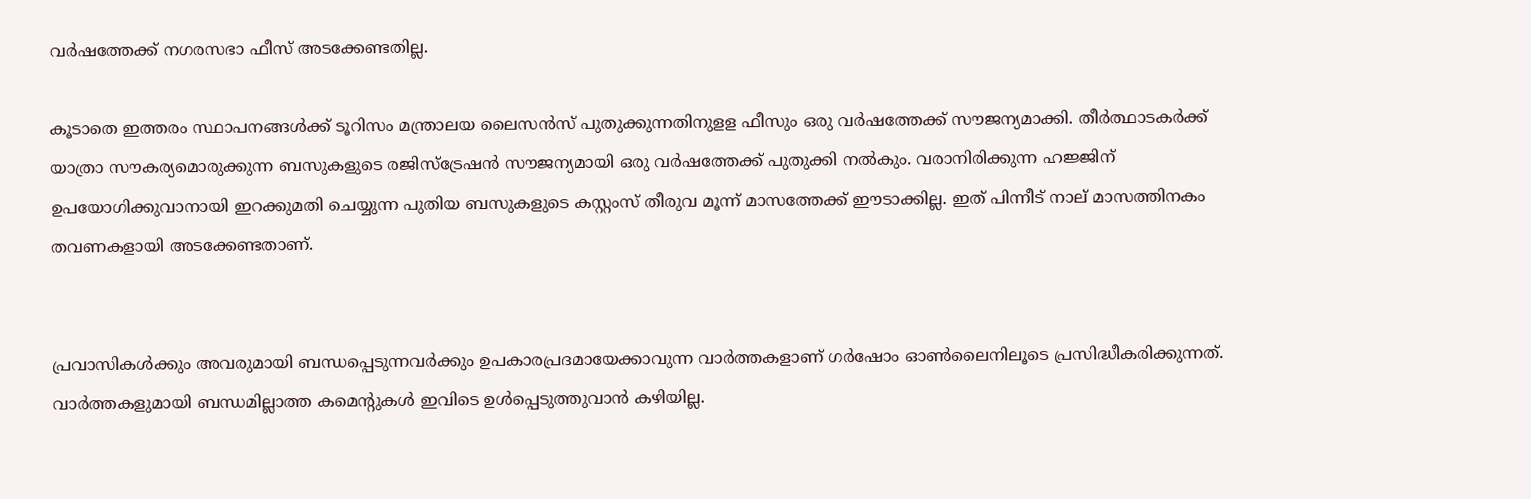വര്‍ഷത്തേക്ക് നഗരസഭാ ഫീസ് അടക്കേണ്ടതില്ല.

കൂടാതെ ഇത്തരം സ്ഥാപനങ്ങള്‍ക്ക് ടൂറിസം മന്ത്രാലയ ലൈസന്‍സ് പുതുക്കുന്നതിനുളള ഫീസും ഒരു വര്‍ഷത്തേക്ക് സൗജന്യമാക്കി. തീര്‍ത്ഥാടകര്‍ക്ക് യാത്രാ സൗകര്യമൊരുക്കുന്ന ബസുകളുടെ രജിസ്ട്രേഷന്‍ സൗജന്യമായി ഒരു വര്‍ഷത്തേക്ക് പുതുക്കി നല്‍കും. വരാനിരിക്കുന്ന ഹജ്ജിന് ഉപയോഗിക്കുവാനായി ഇറക്കുമതി ചെയ്യുന്ന പുതിയ ബസുകളുടെ കസ്റ്റംസ് തീരുവ മൂന്ന് മാസത്തേക്ക് ഈടാക്കില്ല. ഇത് പിന്നീട് നാല് മാസത്തിനകം തവണകളായി അടക്കേണ്ടതാണ്.


പ്രവാസികൾക്കും അവരുമായി ബന്ധപ്പെടുന്നവർക്കും ഉപകാരപ്രദമായേക്കാവുന്ന വാർത്തകളാണ് ഗർഷോം ഓൺലൈനിലൂടെ പ്രസിദ്ധീകരിക്കുന്നത്. വാർത്തകളുമായി ബന്ധമില്ലാത്ത കമെന്റുകൾ ഇവിടെ ഉൾപ്പെടുത്തുവാൻ കഴിയില്ല.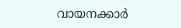വായനക്കാർ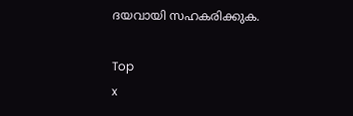ദയവായി സഹകരിക്കുക.

Top
x